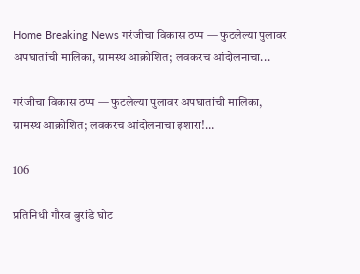Home Breaking News गरंजीचा विकास ठप्प — फुटलेल्या पुलावर अपघातांची मालिका, ग्रामस्थ आक्रोशित; लवकरच आंदोलनाचा...

गरंजीचा विकास ठप्प — फुटलेल्या पुलावर अपघातांची मालिका, ग्रामस्थ आक्रोशित; लवकरच आंदोलनाचा इशारा!…

106

प्रतिनिधी गौरव बुरांडे घोट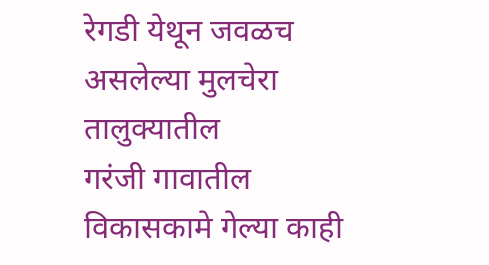रेगडी येथून जवळच असलेल्या मुलचेरा तालुक्यातील
गरंजी गावातील विकासकामे गेल्या काही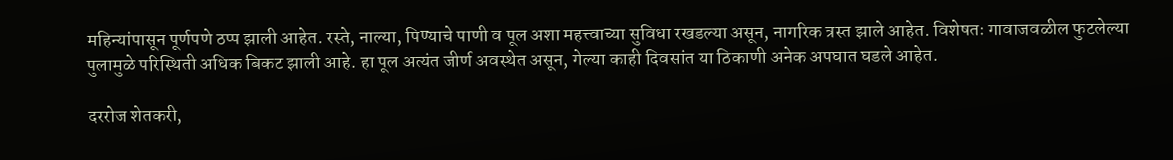महिन्यांपासून पूर्णपणे ठप्प झाली आहेत. रस्ते, नाल्या, पिण्याचे पाणी व पूल अशा महत्त्वाच्या सुविधा रखडल्या असून, नागरिक त्रस्त झाले आहेत. विशेषतः गावाजवळील फुटलेल्या पुलामुळे परिस्थिती अधिक बिकट झाली आहे. हा पूल अत्यंत जीर्ण अवस्थेत असून, गेल्या काही दिवसांत या ठिकाणी अनेक अपघात घडले आहेत.

दररोज शेतकरी,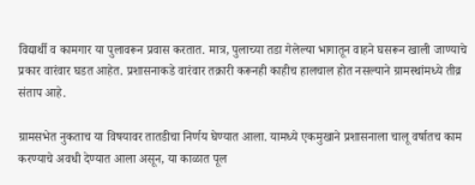विद्यार्थी व कामगार या पुलावरून प्रवास करतात. मात्र, पुलाच्या तडा गेलेल्या भागातून वाहने घसरून खाली जाण्याचे प्रकार वारंवार घडत आहेत. प्रशासनाकडे वारंवार तक्रारी करूनही काहीच हालचाल होत नसल्याने ग्रामस्थांमध्ये तीव्र संताप आहे.

ग्रामसभेत नुकताच या विषयावर तातडीचा निर्णय घेण्यात आला. यामध्ये एकमुखाने प्रशासनाला चालू वर्षातच काम करण्याचे अवधी देण्यात आला असून, या काळात पूल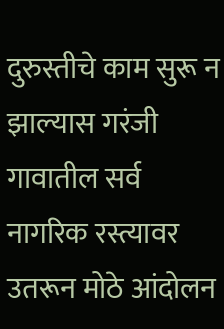दुरुस्तीचे काम सुरू न झाल्यास गरंजी गावातील सर्व नागरिक रस्त्यावर उतरून मोठे आंदोलन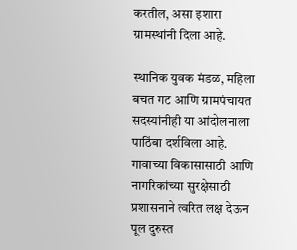करतील, असा इशारा ग्रामस्थांनी दिला आहे.

स्थानिक युवक मंडळ, महिला बचत गट आणि ग्रामपंचायत सदस्यांनीही या आंदोलनाला पाठिंबा दर्शविला आहे. गावाच्या विकासासाठी आणि नागरिकांच्या सुरक्षेसाठी प्रशासनाने त्वरित लक्ष देऊन पूल दुरुस्त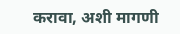करावा, अशी मागणी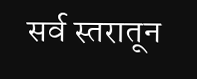सर्व स्तरातून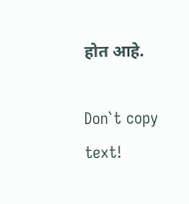होत आहे.

Don`t copy text!